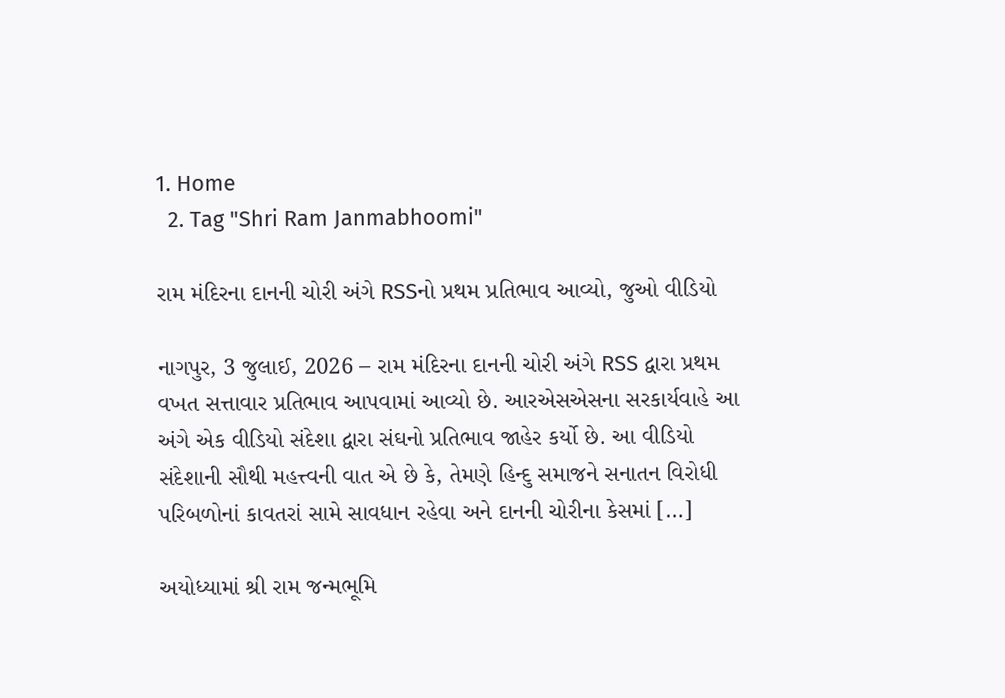1. Home
  2. Tag "Shri Ram Janmabhoomi"

રામ મંદિરના દાનની ચોરી અંગે RSSનો પ્રથમ પ્રતિભાવ આવ્યો, જુઓ વીડિયો

નાગપુર, 3 જુલાઈ, 2026 – રામ મંદિરના દાનની ચોરી અંગે RSS દ્વારા પ્રથમ વખત સત્તાવાર પ્રતિભાવ આપવામાં આવ્યો છે. આરએસએસના સરકાર્યવાહે આ અંગે એક વીડિયો સંદેશા દ્વારા સંઘનો પ્રતિભાવ જાહેર કર્યો છે. આ વીડિયો સંદેશાની સૌથી મહત્ત્વની વાત એ છે કે, તેમણે હિન્દુ સમાજને સનાતન વિરોધી પરિબળોનાં કાવતરાં સામે સાવધાન રહેવા અને દાનની ચોરીના કેસમાં […]

અયોધ્યામાં શ્રી રામ જન્મભૂમિ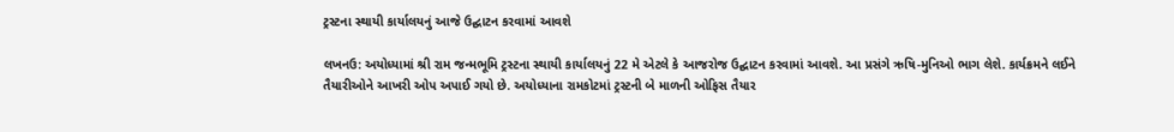ટ્રસ્ટના સ્થાયી કાર્યાલયનું આજે ઉદ્ઘાટન કરવામાં આવશે

લખનઉ: અયોધ્યામાં શ્રી રામ જન્મભૂમિ ટ્રસ્ટના સ્થાયી કાર્યાલયનું 22 મે એટલે કે આજરોજ ઉદ્ઘાટન કરવામાં આવશે. આ પ્રસંગે ઋષિ-મુનિઓ ભાગ લેશે. કાર્યક્રમને લઈને તૈયારીઓને આખરી ઓપ અપાઈ ગયો છે. અયોધ્યાના રામકોટમાં ટ્રસ્ટની બે માળની ઓફિસ તૈયાર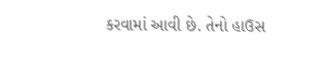કરવામાં આવી છે. તેનો હાઉસ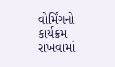વોર્મિંગનો કાર્યક્રમ રાખવામાં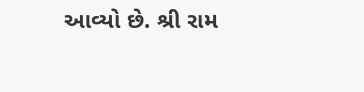આવ્યો છે. શ્રી રામ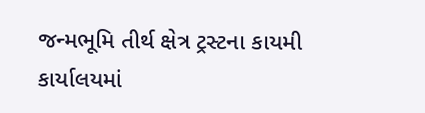જન્મભૂમિ તીર્થ ક્ષેત્ર ટ્રસ્ટના કાયમી કાર્યાલયમાં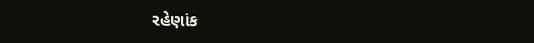રહેણાંક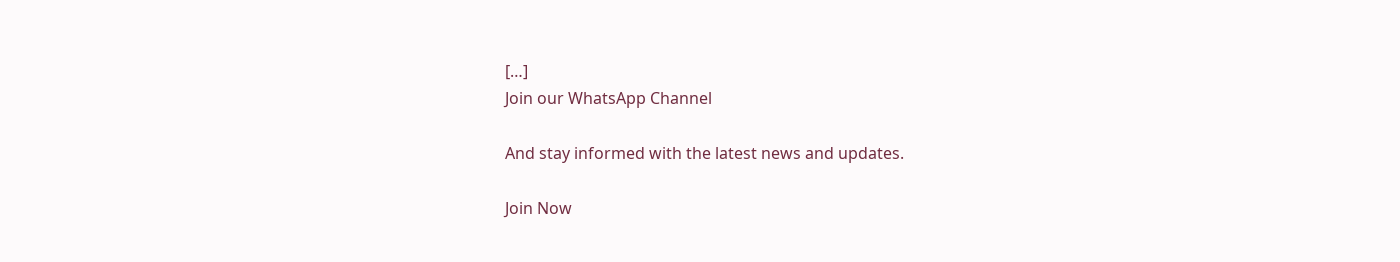[…]
Join our WhatsApp Channel

And stay informed with the latest news and updates.

Join Now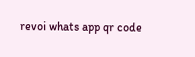revoi whats app qr code